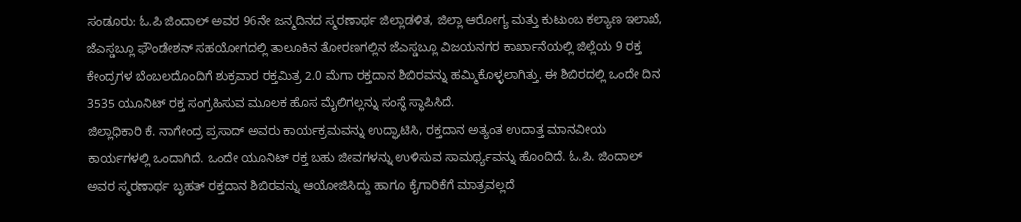ಸಂಡೂರು: ಓ.ಪಿ ಜಿಂದಾಲ್ ಅವರ 96ನೇ ಜನ್ಮದಿನದ ಸ್ಮರಣಾರ್ಥ ಜಿಲ್ಲಾಡಳಿತ, ಜಿಲ್ಲಾ ಆರೋಗ್ಯ ಮತ್ತು ಕುಟುಂಬ ಕಲ್ಯಾಣ ಇಲಾಖೆ, ಜೆಎಸ್ಡಬ್ಲೂ ಫೌಂಡೇಶನ್ ಸಹಯೋಗದಲ್ಲಿ ತಾಲೂಕಿನ ತೋರಣಗಲ್ಲಿನ ಜೆಎಸ್ಡಬ್ಲೂ ವಿಜಯನಗರ ಕಾರ್ಖಾನೆಯಲ್ಲಿ ಜಿಲ್ಲೆಯ 9 ರಕ್ತ ಕೇಂದ್ರಗಳ ಬೆಂಬಲದೊಂದಿಗೆ ಶುಕ್ರವಾರ ರಕ್ತಮಿತ್ರ 2.0 ಮೆಗಾ ರಕ್ತದಾನ ಶಿಬಿರವನ್ನು ಹಮ್ಮಿಕೊಳ್ಳಲಾಗಿತ್ತು. ಈ ಶಿಬಿರದಲ್ಲಿ ಒಂದೇ ದಿನ 3535 ಯೂನಿಟ್ ರಕ್ತ ಸಂಗ್ರಹಿಸುವ ಮೂಲಕ ಹೊಸ ಮೈಲಿಗಲ್ಲನ್ನು ಸಂಸ್ಥೆ ಸ್ಥಾಪಿಸಿದೆ.
ಜಿಲ್ಲಾಧಿಕಾರಿ ಕೆ. ನಾಗೇಂದ್ರ ಪ್ರಸಾದ್ ಅವರು ಕಾರ್ಯಕ್ರಮವನ್ನು ಉದ್ಘಾಟಿಸಿ, ರಕ್ತದಾನ ಅತ್ಯಂತ ಉದಾತ್ತ ಮಾನವೀಯ ಕಾರ್ಯಗಳಲ್ಲಿ ಒಂದಾಗಿದೆ. ಒಂದೇ ಯೂನಿಟ್ ರಕ್ತ ಬಹು ಜೀವಗಳನ್ನು ಉಳಿಸುವ ಸಾಮರ್ಥ್ಯವನ್ನು ಹೊಂದಿದೆ. ಓ.ಪಿ. ಜಿಂದಾಲ್ ಅವರ ಸ್ಮರಣಾರ್ಥ ಬೃಹತ್ ರಕ್ತದಾನ ಶಿಬಿರವನ್ನು ಆಯೋಜಿಸಿದ್ದು ಹಾಗೂ ಕೈಗಾರಿಕೆಗೆ ಮಾತ್ರವಲ್ಲದೆ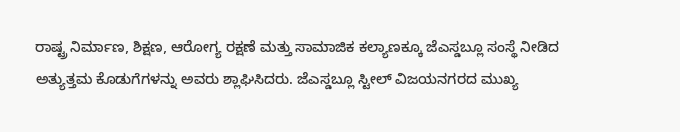ರಾಷ್ಟ್ರ ನಿರ್ಮಾಣ, ಶಿಕ್ಷಣ, ಆರೋಗ್ಯ ರಕ್ಷಣೆ ಮತ್ತು ಸಾಮಾಜಿಕ ಕಲ್ಯಾಣಕ್ಕೂ ಜೆಎಸ್ಡಬ್ಲೂ ಸಂಸ್ಥೆ ನೀಡಿದ ಅತ್ಯುತ್ತಮ ಕೊಡುಗೆಗಳನ್ನು ಅವರು ಶ್ಲಾಘಿಸಿದರು. ಜೆಎಸ್ಡಬ್ಲೂ ಸ್ಟೀಲ್ ವಿಜಯನಗರದ ಮುಖ್ಯ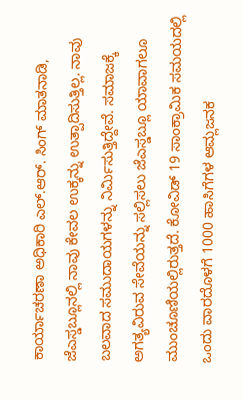ಕಾರ್ಯಾಚರಣಾ ಅಧಿಕಾರಿ ಎಲ್.ಆರ್. ಸಿಂಗ್ ಮಾತನಾಡಿ, ಜೆಎಸ್ಡಬ್ಲೂನಲ್ಲಿ ನಾವು ಕೇವಲ ಉಕ್ಕನ್ನು ಉತ್ಪಾದಿಸುತ್ತಿಲ್ಲ. ನಾವು ಬಲವಾದ ಸಮುದಾಯಗಳನ್ನು ನಿರ್ಮಿಸುತ್ತಿದ್ದೇವೆ. ಸಮಾಜಕ್ಕೆ ಅಗತ್ಯವಿರುವ ಸೇವೆಯನ್ನು ಸಲ್ಲಿಸಲು ಜೆಎಸ್ಡಬ್ಲೂ ಯಾವಾಗಲೂ ಮುಂಚೂಣಿಯಲ್ಲಿರುತ್ತದೆ. ಕೋವಿಡ್ 19 ಸಾಂಕ್ರಾಮಿಕ ಸಮಯದಲ್ಲಿ ಒಂದು ವಾರದೊಳಗೆ 1000 ಹಾಸಿಗೆಗಳ ಆಮ್ಲಜನಕ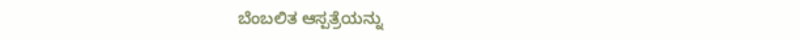ಬೆಂಬಲಿತ ಆಸ್ಪತ್ರೆಯನ್ನು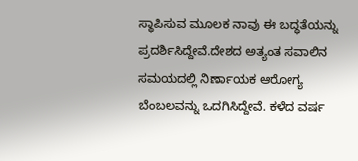ಸ್ಥಾಪಿಸುವ ಮೂಲಕ ನಾವು ಈ ಬದ್ಧತೆಯನ್ನು ಪ್ರದರ್ಶಿಸಿದ್ದೇವೆ.ದೇಶದ ಅತ್ಯಂತ ಸವಾಲಿನ ಸಮಯದಲ್ಲಿ ನಿರ್ಣಾಯಕ ಆರೋಗ್ಯ ಬೆಂಬಲವನ್ನು ಒದಗಿಸಿದ್ದೇವೆ. ಕಳೆದ ವರ್ಷ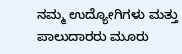ನಮ್ಮ ಉದ್ಯೋಗಿಗಳು ಮತ್ತು ಪಾಲುದಾರರು ಮೂರು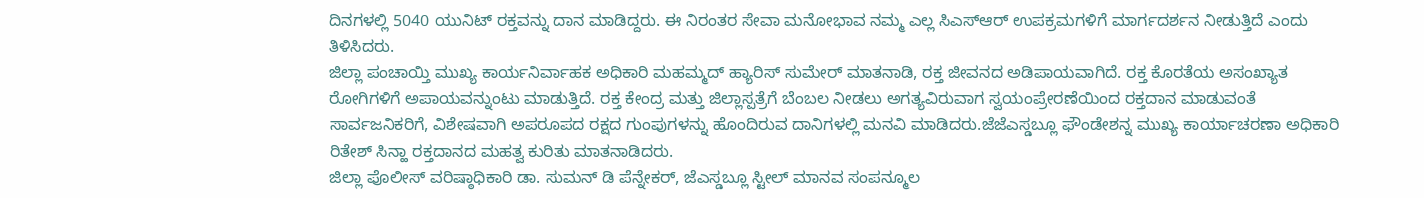ದಿನಗಳಲ್ಲಿ 5040 ಯುನಿಟ್ ರಕ್ತವನ್ನು ದಾನ ಮಾಡಿದ್ದರು. ಈ ನಿರಂತರ ಸೇವಾ ಮನೋಭಾವ ನಮ್ಮ ಎಲ್ಲ ಸಿಎಸ್ಆರ್ ಉಪಕ್ರಮಗಳಿಗೆ ಮಾರ್ಗದರ್ಶನ ನೀಡುತ್ತಿದೆ ಎಂದು ತಿಳಿಸಿದರು.
ಜಿಲ್ಲಾ ಪಂಚಾಯ್ತಿ ಮುಖ್ಯ ಕಾರ್ಯನಿರ್ವಾಹಕ ಅಧಿಕಾರಿ ಮಹಮ್ಮದ್ ಹ್ಯಾರಿಸ್ ಸುಮೇರ್ ಮಾತನಾಡಿ, ರಕ್ತ ಜೀವನದ ಅಡಿಪಾಯವಾಗಿದೆ. ರಕ್ತ ಕೊರತೆಯ ಅಸಂಖ್ಯಾತ ರೋಗಿಗಳಿಗೆ ಅಪಾಯವನ್ನುಂಟು ಮಾಡುತ್ತಿದೆ. ರಕ್ತ ಕೇಂದ್ರ ಮತ್ತು ಜಿಲ್ಲಾಸ್ಪತ್ರೆಗೆ ಬೆಂಬಲ ನೀಡಲು ಅಗತ್ಯವಿರುವಾಗ ಸ್ವಯಂಪ್ರೇರಣೆಯಿಂದ ರಕ್ತದಾನ ಮಾಡುವಂತೆ ಸಾರ್ವಜನಿಕರಿಗೆ, ವಿಶೇಷವಾಗಿ ಅಪರೂಪದ ರಕ್ಷದ ಗುಂಪುಗಳನ್ನು ಹೊಂದಿರುವ ದಾನಿಗಳಲ್ಲಿ ಮನವಿ ಮಾಡಿದರು.ಜೆಜೆಎಸ್ಡಬ್ಲೂ ಫೌಂಡೇಶನ್ನ ಮುಖ್ಯ ಕಾರ್ಯಾಚರಣಾ ಅಧಿಕಾರಿ ರಿತೇಶ್ ಸಿನ್ಹಾ ರಕ್ತದಾನದ ಮಹತ್ವ ಕುರಿತು ಮಾತನಾಡಿದರು.
ಜಿಲ್ಲಾ ಪೊಲೀಸ್ ವರಿಷ್ಠಾಧಿಕಾರಿ ಡಾ. ಸುಮನ್ ಡಿ ಪೆನ್ನೇಕರ್, ಜೆಎಸ್ಡಬ್ಲೂ ಸ್ಟೀಲ್ ಮಾನವ ಸಂಪನ್ಮೂಲ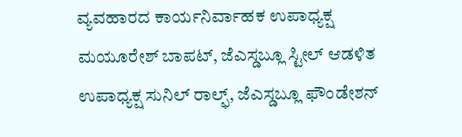ವ್ಯವಹಾರದ ಕಾರ್ಯನಿರ್ವಾಹಕ ಉಪಾಧ್ಯಕ್ಷ ಮಯೂರೇಶ್ ಬಾಪಟ್, ಜೆಎಸ್ಡಬ್ಲೂ ಸ್ಟೀಲ್ ಆಡಳಿತ ಉಪಾಧ್ಯಕ್ಷ ಸುನಿಲ್ ರಾಲ್ಫ್, ಜೆಎಸ್ಡಬ್ಲೂ ಫೌಂಡೇಶನ್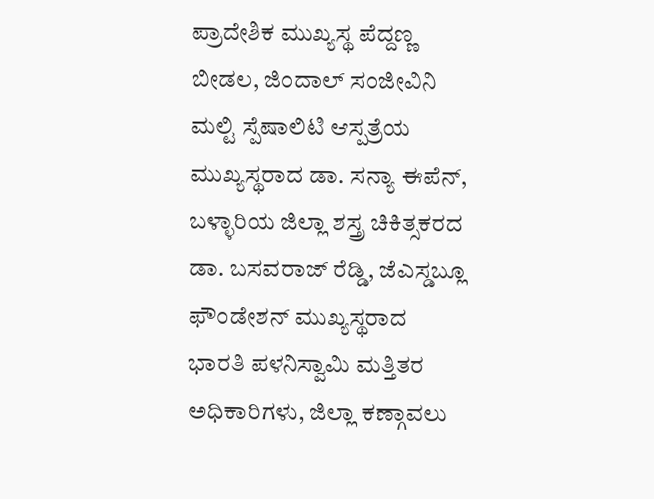ಪ್ರಾದೇಶಿಕ ಮುಖ್ಯಸ್ಥ ಪೆದ್ದಣ್ಣ ಬೀಡಲ, ಜಿಂದಾಲ್ ಸಂಜೀವಿನಿ ಮಲ್ಟಿ ಸ್ಪೆಷಾಲಿಟಿ ಆಸ್ಪತ್ರೆಯ ಮುಖ್ಯಸ್ಥರಾದ ಡಾ. ಸನ್ಯಾ ಈಪೆನ್, ಬಳ್ಳಾರಿಯ ಜಿಲ್ಲಾ ಶಸ್ತ್ರ ಚಿಕಿತ್ಸಕರದ ಡಾ. ಬಸವರಾಜ್ ರೆಡ್ಡಿ, ಜೆಎಸ್ಡಬ್ಲೂ ಫೌಂಡೇಶನ್ ಮುಖ್ಯಸ್ಥರಾದ ಭಾರತಿ ಪಳನಿಸ್ವಾಮಿ ಮತ್ತಿತರ ಅಧಿಕಾರಿಗಳು, ಜಿಲ್ಲಾ ಕಣ್ಗಾವಲು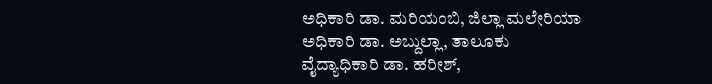ಅಧಿಕಾರಿ ಡಾ. ಮರಿಯಂಬಿ, ಜಿಲ್ಲಾ ಮಲೇರಿಯಾ ಅಧಿಕಾರಿ ಡಾ. ಅಬ್ದುಲ್ಲಾ, ತಾಲೂಕು ವೈದ್ಯಾಧಿಕಾರಿ ಡಾ. ಹರೀಶ್,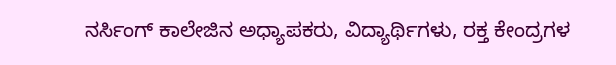ನರ್ಸಿಂಗ್ ಕಾಲೇಜಿನ ಅಧ್ಯಾಪಕರು, ವಿದ್ಯಾರ್ಥಿಗಳು, ರಕ್ತ ಕೇಂದ್ರಗಳ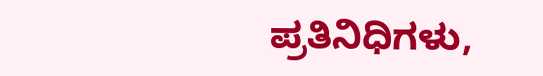ಪ್ರತಿನಿಧಿಗಳು,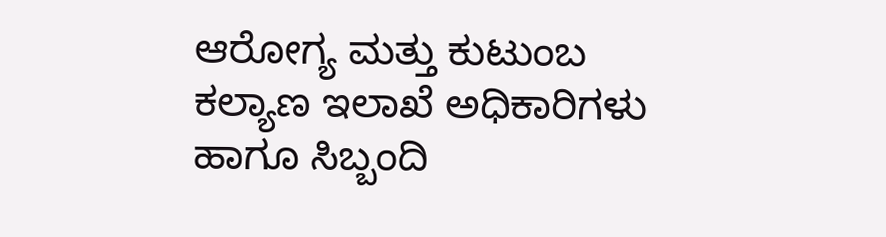ಆರೋಗ್ಯ ಮತ್ತು ಕುಟುಂಬ ಕಲ್ಯಾಣ ಇಲಾಖೆ ಅಧಿಕಾರಿಗಳು ಹಾಗೂ ಸಿಬ್ಬಂದಿ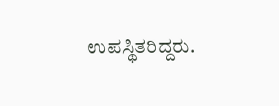ಉಪಸ್ಥಿತರಿದ್ದರು.